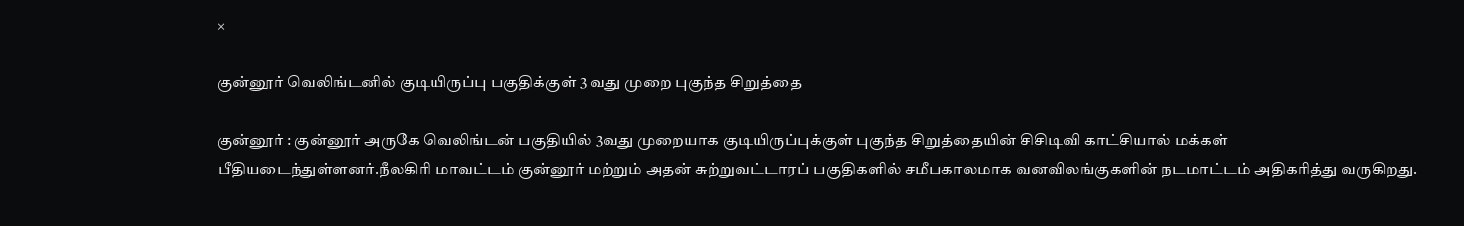×

குன்னூர் வெலிங்டனில் குடியிருப்பு பகுதிக்குள் 3 வது முறை புகுந்த சிறுத்தை

குன்னூர் : குன்னூர் அருகே வெலிங்டன் பகுதியில் 3வது முறையாக குடியிருப்புக்குள் புகுந்த சிறுத்தையின் சிசிடிவி காட்சியால் மக்கள் பீதியடைந்துள்ளனர்.நீலகிரி மாவட்டம் குன்னூர் மற்றும் அதன் சுற்றுவட்டாரப் பகுதிகளில் சமீபகாலமாக வனவிலங்குகளின் நடமாட்டம் அதிகரித்து வருகிறது.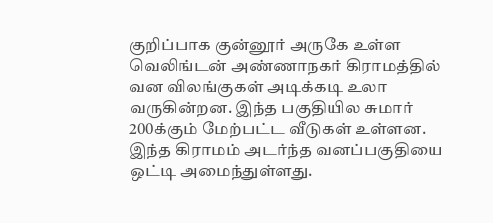குறிப்பாக குன்னூர் அருகே உள்ள வெலிங்டன் அண்ணாநகர் கிராமத்தில் வன விலங்குகள் அடிக்கடி உலா வருகின்றன. இந்த பகுதியில சுமார் 200க்கும் மேற்பட்ட வீடுகள் உள்ளன. இந்த கிராமம் அடர்ந்த வனப்பகுதியை ஒட்டி அமைந்துள்ளது.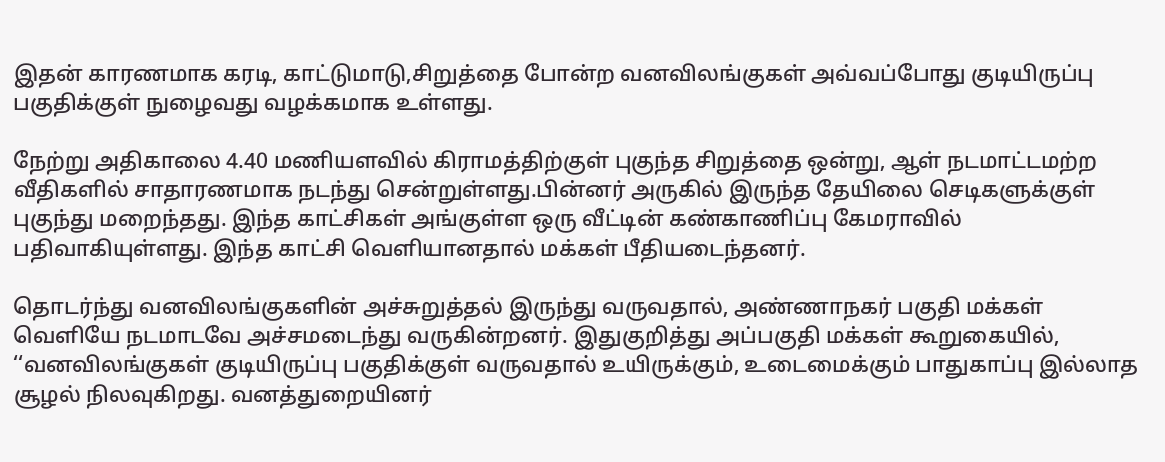இதன் காரணமாக கரடி, காட்டுமாடு,சிறுத்தை போன்ற வனவிலங்குகள் அவ்வப்போது குடியிருப்பு பகுதிக்குள் நுழைவது வழக்கமாக உள்ளது.

நேற்று அதிகாலை 4.40 மணியளவில் கிராமத்திற்குள் புகுந்த சிறுத்தை ஒன்று, ஆள் நடமாட்டமற்ற வீதிகளில் சாதாரணமாக நடந்து சென்றுள்ளது.பின்னர் அருகில் இருந்த தேயிலை செடிகளுக்குள் புகுந்து மறைந்தது. இந்த காட்சிகள் அங்குள்ள ஒரு வீட்டின் கண்காணிப்பு கேமராவில் பதிவாகியுள்ளது. இந்த காட்சி வெளியானதால் மக்கள் பீதியடைந்தனர்.

தொடர்ந்து வனவிலங்குகளின் அச்சுறுத்தல் இருந்து வருவதால், அண்ணாநகர் பகுதி மக்கள் வெளியே நடமாடவே அச்சமடைந்து வருகின்றனர். இதுகுறித்து அப்பகுதி மக்கள் கூறுகையில், ‘‘வனவிலங்குகள் குடியிருப்பு பகுதிக்குள் வருவதால் உயிருக்கும், உடைமைக்கும் பாதுகாப்பு இல்லாத சூழல் நிலவுகிறது. வனத்துறையினர்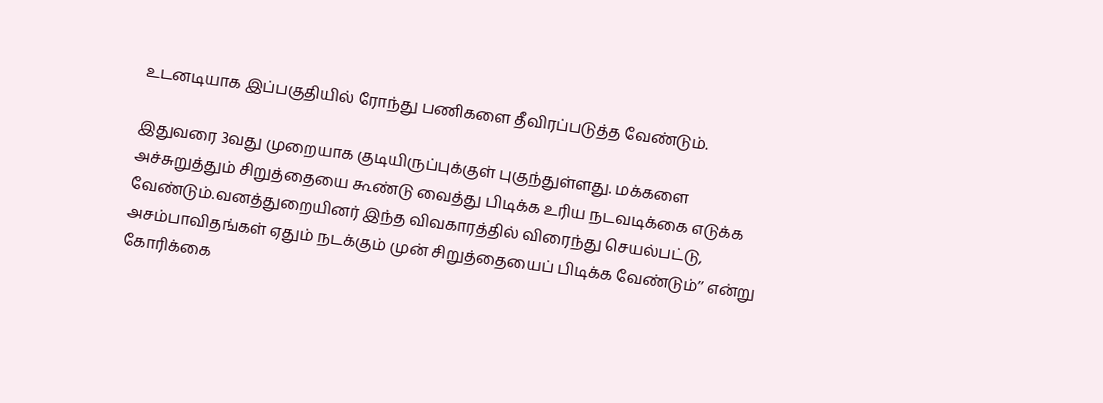உடனடியாக இப்பகுதியில் ரோந்து பணிகளை தீவிரப்படுத்த வேண்டும்.

இதுவரை 3வது முறையாக குடியிருப்புக்குள் புகுந்துள்ளது. மக்களை அச்சுறுத்தும் சிறுத்தையை கூண்டு வைத்து பிடிக்க உரிய நடவடிக்கை எடுக்க வேண்டும்.வனத்துறையினர் இந்த விவகாரத்தில் விரைந்து செயல்பட்டு, அசம்பாவிதங்கள் ஏதும் நடக்கும் முன் சிறுத்தையைப் பிடிக்க வேண்டும்’’ என்று கோரிக்கை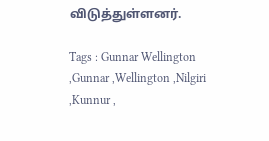விடுத்துள்ளனர்.

Tags : Gunnar Wellington ,Gunnar ,Wellington ,Nilgiri ,Kunnur ,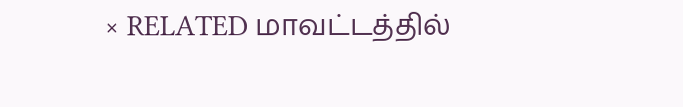× RELATED மாவட்டத்தில்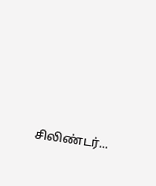சிலிண்டர்...